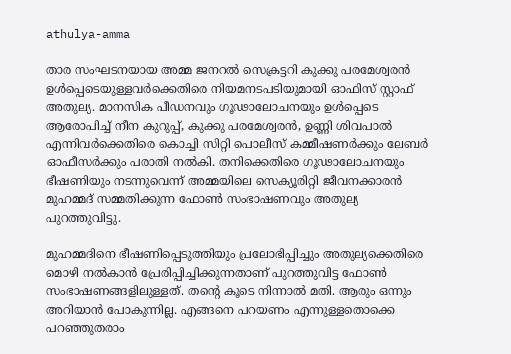athulya-amma

താര സംഘടനയായ അമ്മ ജനറൽ സെക്രട്ടറി കുക്കു പരമേശ്വരൻ ഉൾപ്പെടെയുള്ളവർക്കെതിരെ നിയമനടപടിയുമായി ഓഫിസ് സ്റ്റാഫ് അതുല്യ. മാനസിക പീഡനവും ഗൂഢാലോചനയും ഉൾപ്പെടെ ആരോപിച്ച് നീന കുറുപ്പ്, കുക്കു പരമേശ്വരൻ, ഉണ്ണി ശിവപാൽ എന്നിവർക്കെതിരെ കൊച്ചി സിറ്റി പൊലീസ് കമ്മീഷണർക്കും ലേബർ ഓഫീസർക്കും പരാതി നൽകി. തനിക്കെതിരെ ഗൂഢാലോചനയും ഭീഷണിയും നടന്നുവെന്ന് അമ്മയിലെ സെക്യൂരിറ്റി ജീവനക്കാരൻ മുഹമ്മദ് സമ്മതിക്കുന്ന ഫോൺ സംഭാഷണവും അതുല്യ പുറത്തുവിട്ടു.

മുഹമ്മദിനെ ഭീഷണിപ്പെടുത്തിയും പ്രലോഭിപ്പിച്ചും അതുല്യക്കെതിരെ മൊഴി നല്‍കാന്‍ പ്രേരിപ്പിച്ചിക്കുന്നതാണ് പുറത്തുവിട്ട ഫോണ്‍ സംഭാഷണങ്ങളിലുള്ളത്. തന്റെ കൂടെ നിന്നാൽ മതി. ആരും ഒന്നും അറിയാന്‍ പോകുന്നില്ല. എങ്ങനെ പറയണം എന്നുള്ളതൊക്കെ പറഞ്ഞുതരാം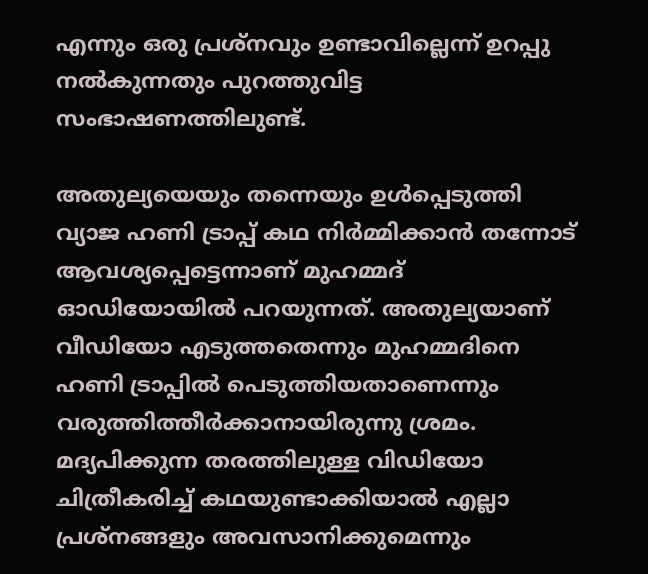എന്നും ഒരു പ്രശ്നവും ഉണ്ടാവില്ലെന്ന് ഉറപ്പു നല്‍കുന്നതും പുറത്തുവിട്ട സംഭാഷണത്തിലുണ്ട്.

അതുല്യയെയും തന്നെയും ഉൾപ്പെടുത്തി വ്യാജ ഹണി ട്രാപ്പ് കഥ നിര്‍മ്മിക്കാന്‍ തന്നോട് ആവശ്യപ്പെട്ടെന്നാണ് മുഹമ്മദ് ഓഡിയോയില്‍ പറയുന്നത്. അതുല്യയാണ് വീഡിയോ എടുത്തതെന്നും മുഹമ്മദിനെ ഹണി ട്രാപ്പിൽ പെടുത്തിയതാണെന്നും വരുത്തിത്തീർക്കാനായിരുന്നു ശ്രമം. മദ്യപിക്കുന്ന തരത്തിലുള്ള വിഡിയോ ചിത്രീകരിച്ച് കഥയുണ്ടാക്കിയാൽ എല്ലാ പ്രശ്നങ്ങളും അവസാനിക്കുമെന്നും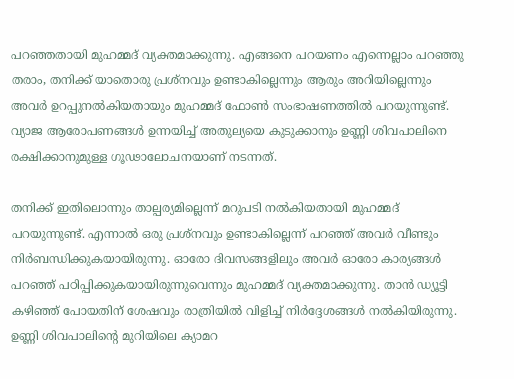പറഞ്ഞതായി മുഹമ്മദ് വ്യക്തമാക്കുന്നു. എങ്ങനെ പറയണം എന്നെല്ലാം പറഞ്ഞു തരാം, തനിക്ക് യാതൊരു പ്രശ്നവും ഉണ്ടാകില്ലെന്നും ആരും അറിയില്ലെന്നും അവർ ഉറപ്പുനൽകിയതായും മുഹമ്മദ് ഫോൺ സംഭാഷണത്തിൽ പറയുന്നുണ്ട്. വ്യാജ ആരോപണങ്ങൾ ഉന്നയിച്ച് അതുല്യയെ കുടുക്കാനും ഉണ്ണി ശിവപാലിനെ രക്ഷിക്കാനുമുള്ള ഗൂഢാലോചനയാണ് നടന്നത്.

തനിക്ക് ഇതിലൊന്നും താല്പര്യമില്ലെന്ന് മറുപടി നൽകിയതായി മുഹമ്മദ് പറയുന്നുണ്ട്. എന്നാൽ ഒരു പ്രശ്നവും ഉണ്ടാകില്ലെന്ന് പറഞ്ഞ് അവർ വീണ്ടും നിർബന്ധിക്കുകയായിരുന്നു. ഓരോ ദിവസങ്ങളിലും അവർ ഓരോ കാര്യങ്ങൾ പറഞ്ഞ് പഠിപ്പിക്കുകയായിരുന്നുവെന്നും മുഹമ്മദ് വ്യക്തമാക്കുന്നു. താൻ ഡ്യൂട്ടി കഴിഞ്ഞ് പോയതിന് ശേഷവും രാത്രിയിൽ വിളിച്ച് നിർദ്ദേശങ്ങൾ നൽകിയിരുന്നു. ഉണ്ണി ശിവപാലിന്‍റെ മുറിയിലെ ക്യാമറ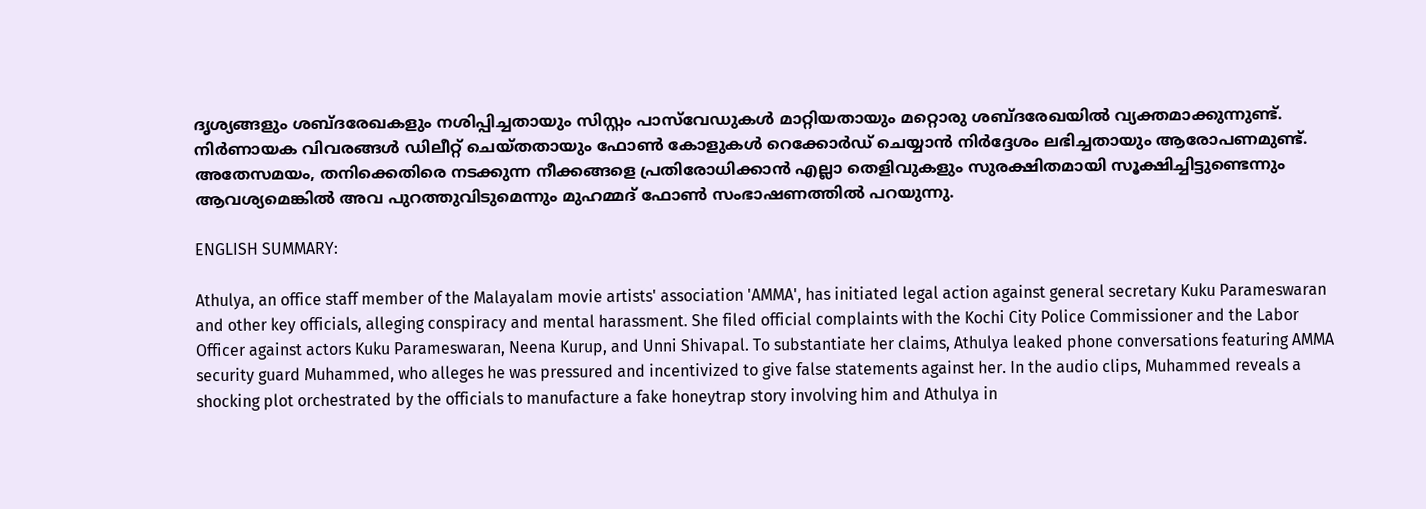ദൃശ്യങ്ങളും ശബ്ദരേഖകളും നശിപ്പിച്ചതായും സിസ്റ്റം പാസ്‌വേഡുകൾ മാറ്റിയതായും മറ്റൊരു ശബ്ദരേഖയിൽ വ്യക്തമാക്കുന്നുണ്ട്. നിർണായക വിവരങ്ങൾ ഡിലീറ്റ് ചെയ്തതായും ഫോൺ കോളുകൾ റെക്കോർഡ് ചെയ്യാൻ നിർദ്ദേശം ലഭിച്ചതായും ആരോപണമുണ്ട്. അതേസമയം, തനിക്കെതിരെ നടക്കുന്ന നീക്കങ്ങളെ പ്രതിരോധിക്കാൻ എല്ലാ തെളിവുകളും സുരക്ഷിതമായി സൂക്ഷിച്ചിട്ടുണ്ടെന്നും ആവശ്യമെങ്കിൽ അവ പുറത്തുവിടുമെന്നും മുഹമ്മദ് ഫോൺ സംഭാഷണത്തില്‍ പറയുന്നു.

ENGLISH SUMMARY:

Athulya, an office staff member of the Malayalam movie artists' association 'AMMA', has initiated legal action against general secretary Kuku Parameswaran and other key officials, alleging conspiracy and mental harassment. She filed official complaints with the Kochi City Police Commissioner and the Labor Officer against actors Kuku Parameswaran, Neena Kurup, and Unni Shivapal. To substantiate her claims, Athulya leaked phone conversations featuring AMMA security guard Muhammed, who alleges he was pressured and incentivized to give false statements against her. In the audio clips, Muhammed reveals a shocking plot orchestrated by the officials to manufacture a fake honeytrap story involving him and Athulya in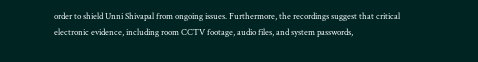order to shield Unni Shivapal from ongoing issues. Furthermore, the recordings suggest that critical electronic evidence, including room CCTV footage, audio files, and system passwords,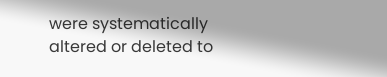were systematically altered or deleted to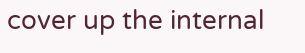cover up the internal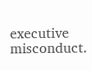executive misconduct.